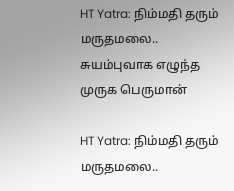HT Yatra: நிம்மதி தரும் மருதமலை.. சுயம்புவாக எழுந்த முருக பெருமான்

HT Yatra: நிம்மதி தரும் மருதமலை..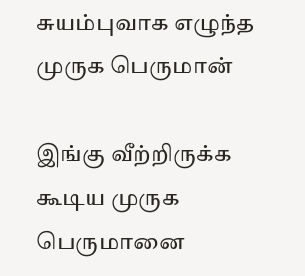சுயம்புவாக எழுந்த முருக பெருமான்

இங்கு வீற்றிருக்க கூடிய முருக பெருமானை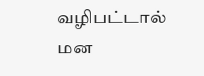வழிபட்டால் மன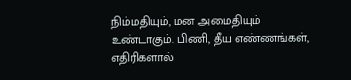நிம்மதியும், மன அமைதியும் உண்டாகும். பிணி, தீய எண்ணங்கள், எதிரிகளால்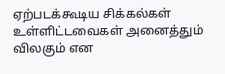ஏற்படக்கூடிய சிக்கல்கள் உள்ளிட்டவைகள் அனைத்தும் விலகும் என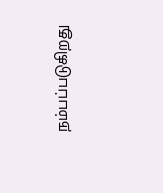நம்பப்படுகிறது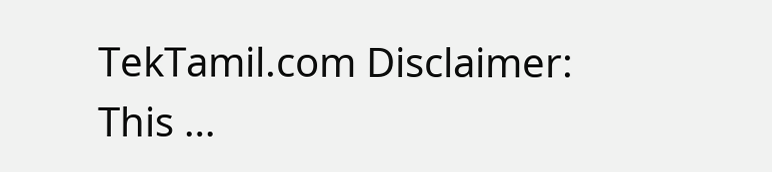TekTamil.com Disclaimer: This …